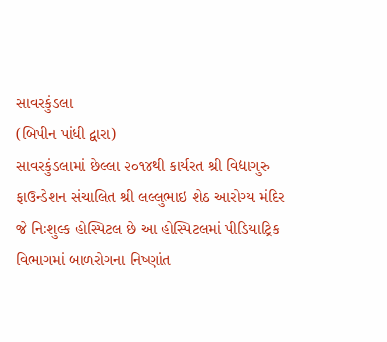સાવરકુંડલા
(બિપીન પાંધી દ્વારા)
સાવરકુંડલામાં છેલ્લા ૨૦૧૪થી કાર્યરત શ્રી વિદ્યાગુરુ ફાઉન્ડેશન સંચાલિત શ્રી લલ્લુભાઇ શેઠ આરોગ્ય મંદિર જે નિઃશુલ્ક હોસ્પિટલ છે આ હોસ્પિટલમાં પીડિયાટ્રિક વિભાગમાં બાળરોગના નિષ્ણાંત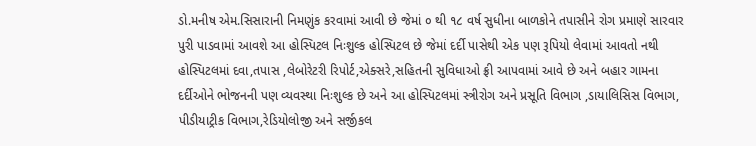ડો.મનીષ એમ.સિસારાની નિમણુંક કરવામાં આવી છે જેમાં ૦ થી ૧૮ વર્ષ સુધીના બાળકોને તપાસીને રોગ પ્રમાણે સારવાર પુરી પાડવામાં આવશે આ હોસ્પિટલ નિઃશુલ્ક હોસ્પિટલ છે જેમાં દર્દી પાસેથી એક પણ રૂપિયો લેવામાં આવતો નથી હોસ્પિટલમાં દવા,તપાસ ,લેબોરેટરી રિપોર્ટ,એક્સરે,સહિતની સુવિધાઓ ફ્રી આપવામાં આવે છે અને બહાર ગામના દર્દીઓને ભોજનની પણ વ્યવસ્થા નિઃશુલ્ક છે અને આ હોસ્પિટલમાં સ્ત્રીરોગ અને પ્રસૂતિ વિભાગ ,ડાયાલિસિસ વિભાગ, પીડીયાટ્રીક વિભાગ,રેડિયોલોજી અને સર્જીકલ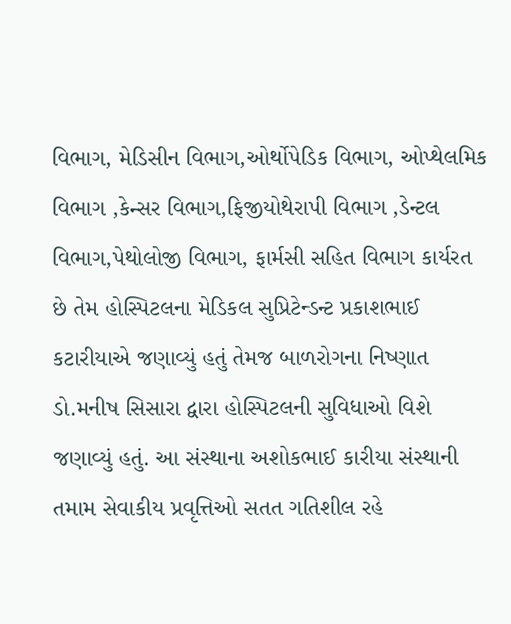વિભાગ, મેડિસીન વિભાગ,ઓર્થોપેડિક વિભાગ, ઓપ્થેલમિક વિભાગ ,કેન્સર વિભાગ,ફિજીયોથેરાપી વિભાગ ,ડેન્ટલ વિભાગ,પેથોલોજી વિભાગ, ફાર્મસી સહિત વિભાગ કાર્યરત છે તેમ હોસ્પિટલના મેડિકલ સુપ્રિટેન્ડન્ટ પ્રકાશભાઈ કટારીયાએ જણાવ્યું હતું તેમજ બાળરોગના નિષ્ણાત ડો.મનીષ સિસારા દ્વારા હોસ્પિટલની સુવિધાઓ વિશે જણાવ્યું હતું. આ સંસ્થાના અશોકભાઈ કારીયા સંસ્થાની તમામ સેવાકીય પ્રવૃત્તિઓ સતત ગતિશીલ રહે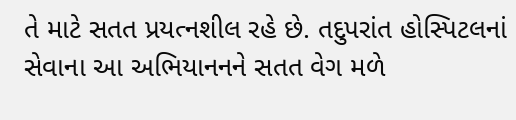તે માટે સતત પ્રયત્નશીલ રહે છે. તદુપરાંત હોસ્પિટલનાં સેવાના આ અભિયાનનને સતત વેગ મળે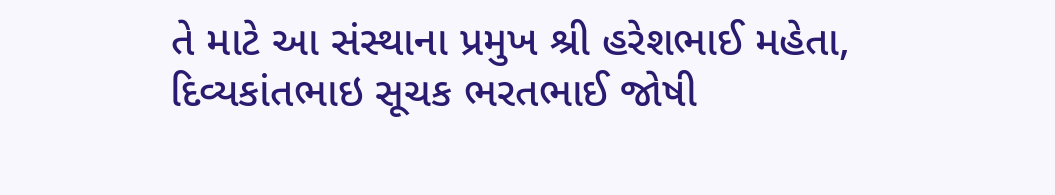તે માટે આ સંસ્થાના પ્રમુખ શ્રી હરેશભાઈ મહેતા, દિવ્યકાંતભાઇ સૂચક ભરતભાઈ જોષી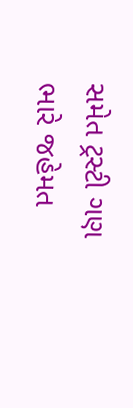સમેત ટ્રસ્ટી ગણ ભારે જહેમત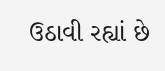ઉઠાવી રહ્યાં છે